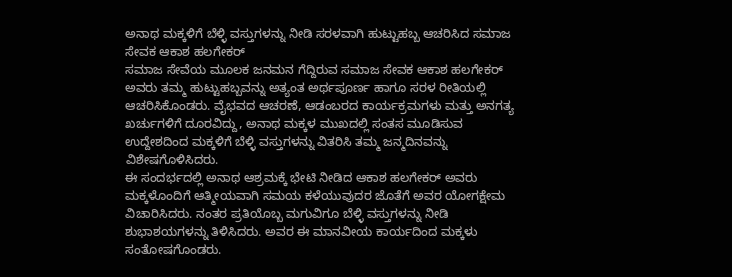ಅನಾಥ ಮಕ್ಕಳಿಗೆ ಬೆಳ್ಳಿ ವಸ್ತುಗಳನ್ನು ನೀಡಿ ಸರಳವಾಗಿ ಹುಟ್ಟುಹಬ್ಬ ಆಚರಿಸಿದ ಸಮಾಜ ಸೇವಕ ಆಕಾಶ ಹಲಗೇಕರ್
ಸಮಾಜ ಸೇವೆಯ ಮೂಲಕ ಜನಮನ ಗೆದ್ದಿರುವ ಸಮಾಜ ಸೇವಕ ಆಕಾಶ ಹಲಗೇಕರ್ ಅವರು ತಮ್ಮ ಹುಟ್ಟುಹಬ್ಬವನ್ನು ಅತ್ಯಂತ ಅರ್ಥಪೂರ್ಣ ಹಾಗೂ ಸರಳ ರೀತಿಯಲ್ಲಿ ಆಚರಿಸಿಕೊಂಡರು. ವೈಭವದ ಆಚರಣೆ, ಆಡಂಬರದ ಕಾರ್ಯಕ್ರಮಗಳು ಮತ್ತು ಅನಗತ್ಯ ಖರ್ಚುಗಳಿಗೆ ದೂರವಿದ್ದು, ಅನಾಥ ಮಕ್ಕಳ ಮುಖದಲ್ಲಿ ಸಂತಸ ಮೂಡಿಸುವ ಉದ್ದೇಶದಿಂದ ಮಕ್ಕಳಿಗೆ ಬೆಳ್ಳಿ ವಸ್ತುಗಳನ್ನು ವಿತರಿಸಿ ತಮ್ಮ ಜನ್ಮದಿನವನ್ನು ವಿಶೇಷಗೊಳಿಸಿದರು.
ಈ ಸಂದರ್ಭದಲ್ಲಿ ಅನಾಥ ಆಶ್ರಮಕ್ಕೆ ಭೇಟಿ ನೀಡಿದ ಆಕಾಶ ಹಲಗೇಕರ್ ಅವರು ಮಕ್ಕಳೊಂದಿಗೆ ಆತ್ಮೀಯವಾಗಿ ಸಮಯ ಕಳೆಯುವುದರ ಜೊತೆಗೆ ಅವರ ಯೋಗಕ್ಷೇಮ ವಿಚಾರಿಸಿದರು. ನಂತರ ಪ್ರತಿಯೊಬ್ಬ ಮಗುವಿಗೂ ಬೆಳ್ಳಿ ವಸ್ತುಗಳನ್ನು ನೀಡಿ ಶುಭಾಶಯಗಳನ್ನು ತಿಳಿಸಿದರು. ಅವರ ಈ ಮಾನವೀಯ ಕಾರ್ಯದಿಂದ ಮಕ್ಕಳು ಸಂತೋಷಗೊಂಡರು.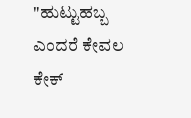"ಹುಟ್ಟುಹಬ್ಬ ಎಂದರೆ ಕೇವಲ ಕೇಕ್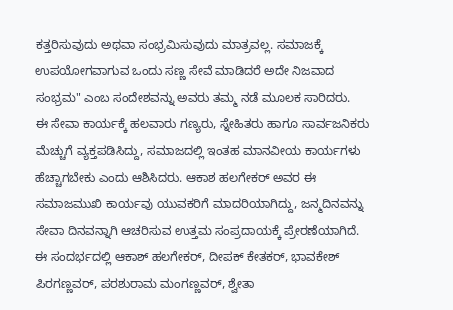ಕತ್ತರಿಸುವುದು ಅಥವಾ ಸಂಭ್ರಮಿಸುವುದು ಮಾತ್ರವಲ್ಲ. ಸಮಾಜಕ್ಕೆ ಉಪಯೋಗವಾಗುವ ಒಂದು ಸಣ್ಣ ಸೇವೆ ಮಾಡಿದರೆ ಅದೇ ನಿಜವಾದ ಸಂಭ್ರಮ" ಎಂಬ ಸಂದೇಶವನ್ನು ಅವರು ತಮ್ಮ ನಡೆ ಮೂಲಕ ಸಾರಿದರು.
ಈ ಸೇವಾ ಕಾರ್ಯಕ್ಕೆ ಹಲವಾರು ಗಣ್ಯರು, ಸ್ನೇಹಿತರು ಹಾಗೂ ಸಾರ್ವಜನಿಕರು ಮೆಚ್ಚುಗೆ ವ್ಯಕ್ತಪಡಿಸಿದ್ದು, ಸಮಾಜದಲ್ಲಿ ಇಂತಹ ಮಾನವೀಯ ಕಾರ್ಯಗಳು ಹೆಚ್ಚಾಗಬೇಕು ಎಂದು ಆಶಿಸಿದರು. ಆಕಾಶ ಹಲಗೇಕರ್ ಅವರ ಈ ಸಮಾಜಮುಖಿ ಕಾರ್ಯವು ಯುವಕರಿಗೆ ಮಾದರಿಯಾಗಿದ್ದು, ಜನ್ಮದಿನವನ್ನು ಸೇವಾ ದಿನವನ್ನಾಗಿ ಆಚರಿಸುವ ಉತ್ತಮ ಸಂಪ್ರದಾಯಕ್ಕೆ ಪ್ರೇರಣೆಯಾಗಿದೆ.
ಈ ಸಂದರ್ಭದಲ್ಲಿ ಆಕಾಶ್ ಹಲಗೇಕರ್, ದೀಪಕ್ ಕೇತಕರ್, ಭಾವಕೇಶ್ ಪಿರಗಣ್ಣವರ್, ಪರಶುರಾಮ ಮಂಗಣ್ಣವರ್, ಶ್ವೇತಾ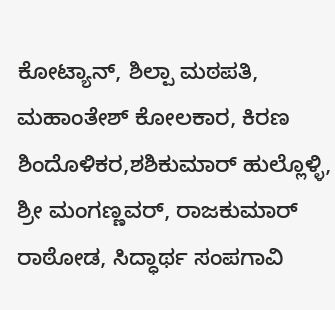ಕೋಟ್ಯಾನ್, ಶಿಲ್ಪಾ ಮಠಪತಿ, ಮಹಾಂತೇಶ್ ಕೋಲಕಾರ, ಕಿರಣ ಶಿಂದೊಳಿಕರ,ಶಶಿಕುಮಾರ್ ಹುಲ್ಲೊಳ್ಳಿ, ಶ್ರೀ ಮಂಗಣ್ಣವರ್, ರಾಜಕುಮಾರ್ ರಾಠೋಡ, ಸಿದ್ಧಾರ್ಥ ಸಂಪಗಾವಿ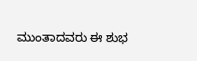ಮುಂತಾದವರು ಈ ಶುಭ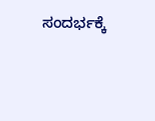ಸಂದರ್ಭಕ್ಕೆ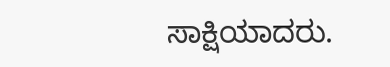ಸಾಕ್ಷಿಯಾದರು.